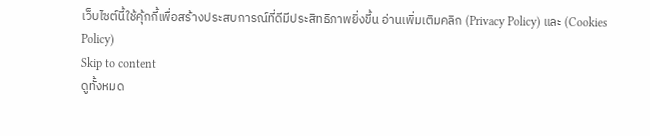เว็บไซต์นี้ใช้คุ้กกี้เพื่อสร้างประสบการณ์ที่ดีมีประสิทธิภาพยิ่งขี้น อ่านเพิ่มเติมคลิก (Privacy Policy) และ (Cookies Policy)
Skip to content
ดูทั้งหมด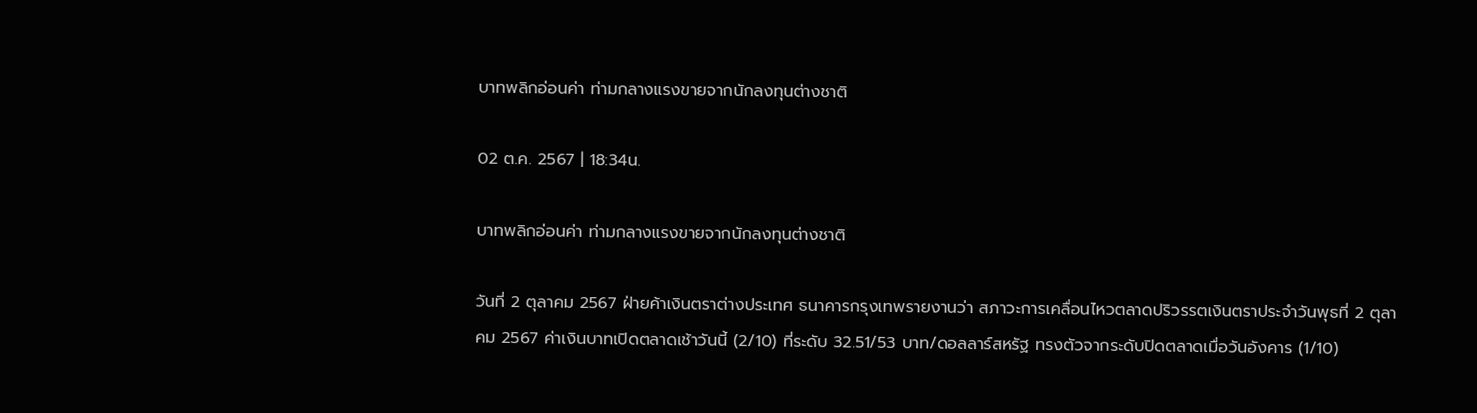บาทพลิกอ่อนค่า ท่ามกลางแรงขายจากนักลงทุนต่างชาติ

02 ต.ค. 2567 | 18:34น.

บาทพลิกอ่อนค่า ท่ามกลางแรงขายจากนักลงทุนต่างชาติ

วันที่ 2 ตุลาคม 2567 ฝ่ายค้าเงินตราต่างประเทศ ธนาคารกรุงเทพรายงานว่า สภาวะการเคลื่อนไหวตลาดปริวรรตเงินตราประจำวันพุธที่ 2 ตุลาคม 2567 ค่าเงินบาทเปิดตลาดเช้าวันนี้ (2/10) ที่ระดับ 32.51/53 บาท/ดอลลาร์สหรัฐ ทรงตัวจากระดับปิดตลาดเมื่อวันอังคาร (1/10)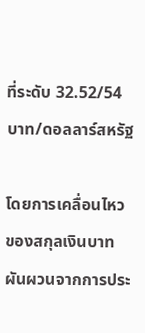ที่ระดับ 32.52/54 บาท/ดอลลาร์สหรัฐ

โดยการเคลื่อนไหวของสกุลเงินบาทผันผวนจากการประ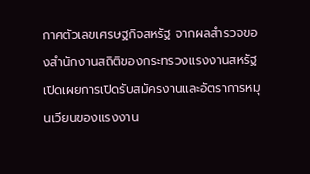กาศตัวเลขเศรษฐกิจสหรัฐ จากผลสำรวจของสำนักงานสถิติของกระทรวงแรงงานสหรัฐ เปิดเผยการเปิดรับสมัครงานและอัตราการหมุนเวียนของแรงงาน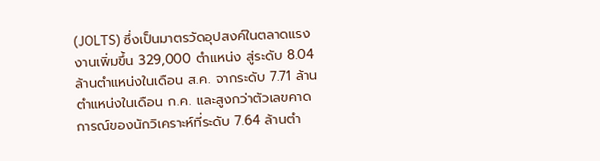(JOLTS) ซึ่งเป็นมาตรวัดอุปสงค์ในตลาดแรงงานเพิ่มขึ้น 329,000 ตำแหน่ง สู่ระดับ 8.04 ล้านตำแหน่งในเดือน ส.ค. จากระดับ 7.71 ล้านตำแหน่งในเดือน ก.ค. และสูงกว่าตัวเลขคาดการณ์ของนักวิเคราะห์ที่ระดับ 7.64 ล้านตำ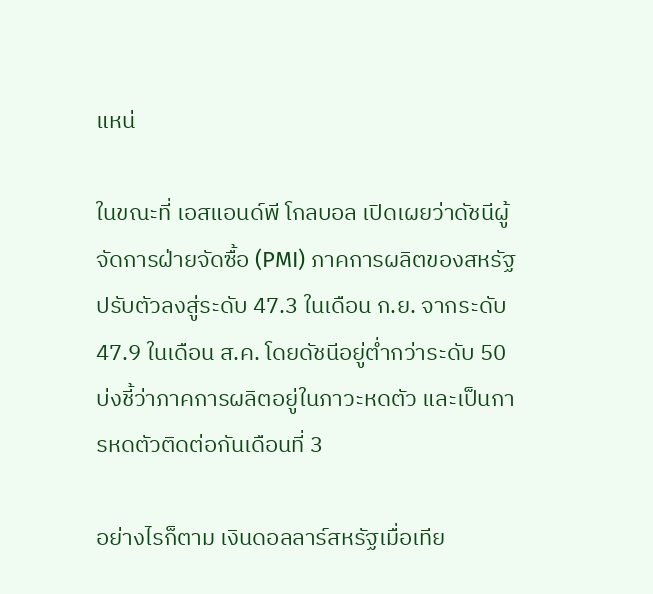แหน่

ในขณะที่ เอสแอนด์พี โกลบอล เปิดเผยว่าดัชนีผู้จัดการฝ่ายจัดซื้อ (PMI) ภาคการผลิตของสหรัฐ ปรับตัวลงสู่ระดับ 47.3 ในเดือน ก.ย. จากระดับ 47.9 ในเดือน ส.ค. โดยดัชนีอยู่ต่ำกว่าระดับ 50 บ่งชี้ว่าภาคการผลิตอยู่ในภาวะหดตัว และเป็นการหดตัวติดต่อกันเดือนที่ 3

อย่างไรก็ตาม เงินดอลลาร์สหรัฐเมื่อเทีย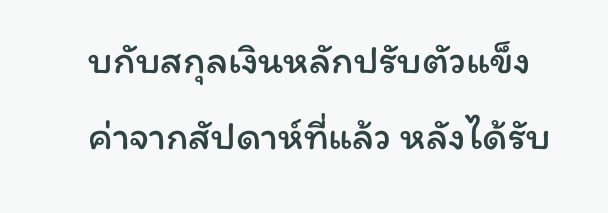บกับสกุลเงินหลักปรับตัวแข็งค่าจากสัปดาห์ที่แล้ว หลังได้รับ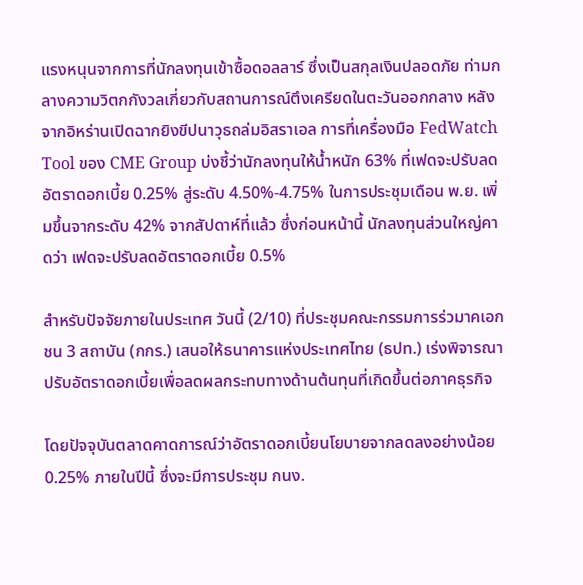แรงหนุนจากการที่นักลงทุนเข้าซื้อดอลลาร์ ซึ่งเป็นสกุลเงินปลอดภัย ท่ามกลางความวิตกกังวลเกี่ยวกับสถานการณ์ตึงเครียดในตะวันออกกลาง หลังจากอิหร่านเปิดฉากยิงขีปนาวุธถล่มอิสราเอล การที่เครื่องมือ FedWatch Tool ของ CME Group บ่งชี้ว่านักลงทุนให้น้ำหนัก 63% ที่เฟดจะปรับลดอัตราดอกเบี้ย 0.25% สู่ระดับ 4.50%-4.75% ในการประชุมเดือน พ.ย. เพิ่มขึ้นจากระดับ 42% จากสัปดาห์ที่แล้ว ซึ่งก่อนหน้านี้ นักลงทุนส่วนใหญ่คาดว่า เฟดจะปรับลดอัตราดอกเบี้ย 0.5%

สำหรับปัจจัยภายในประเทศ วันนี้ (2/10) ที่ประชุมคณะกรรมการร่วมาคเอกชน 3 สถาบัน (กกร.) เสนอให้ธนาคารแห่งประเทศไทย (ธปท.) เร่งพิจารณาปรับอัตราดอกเบี้ยเพื่อลดผลกระทบทางด้านต้นทุนที่เกิดขึ้นต่อภาคธุรกิจ

โดยปัจจุบันตลาดคาดการณ์ว่าอัตราดอกเบี้ยนโยบายจากลดลงอย่างน้อย 0.25% ภายในปีนี้ ซึ่งจะมีการประชุม กนง.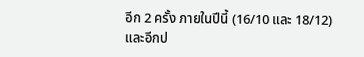อีก 2 ครั้ง ภายในปีนี้ (16/10 และ 18/12) และอีกป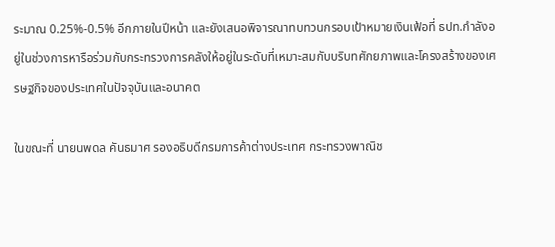ระมาณ 0.25%-0.5% อีกภายในปีหน้า และยังเสนอพิจารณาทบทวนกรอบเป้าหมายเงินเฟ้อที่ ธปท.กำลังอยู่ในช่วงการหารือร่วมกับกระทรวงการคลังให้อยู่ในระดับที่เหมาะสมกับบริบทศักยภาพและโครงสร้างของเศรษฐกิจของประเทศในปัจจุบันและอนาคต

ในขณะที่ นายนพดล คันธมาศ รองอธิบดีกรมการค้าต่างประเทศ กระทรวงพาณิช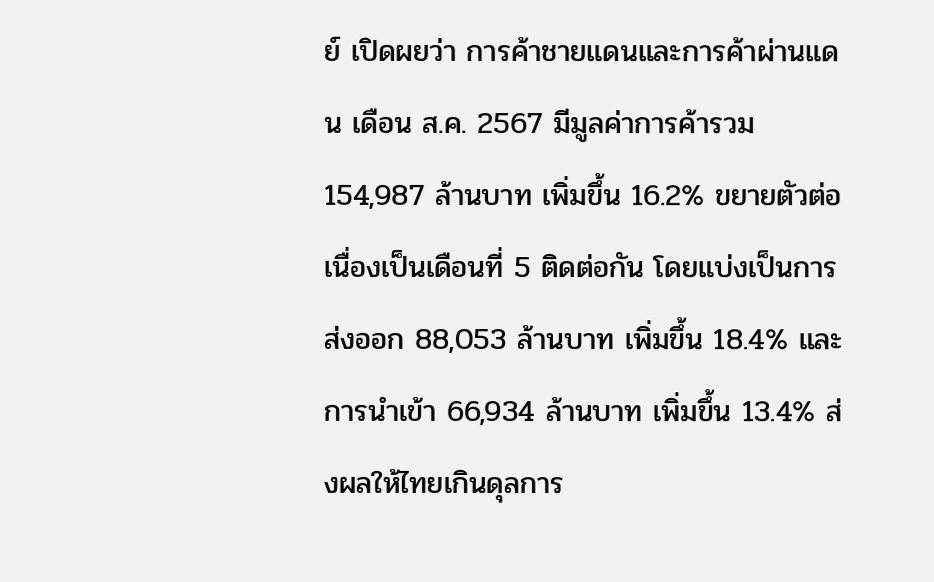ย์ เปิดผยว่า การค้าชายแดนและการค้าผ่านแดน เดือน ส.ค. 2567 มีมูลค่าการค้ารวม 154,987 ล้านบาท เพิ่มขึ้น 16.2% ขยายตัวต่อเนื่องเป็นเดือนที่ 5 ติดต่อกัน โดยแบ่งเป็นการส่งออก 88,053 ล้านบาท เพิ่มขึ้น 18.4% และการนำเข้า 66,934 ล้านบาท เพิ่มขึ้น 13.4% ส่งผลให้ไทยเกินดุลการ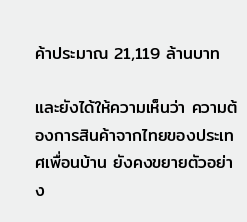ค้าประมาณ 21,119 ล้านบาท

และยังได้ให้ความเห็นว่า ความต้องการสินค้าจากไทยของประเทศเพื่อนบ้าน ยังคงขยายตัวอย่าง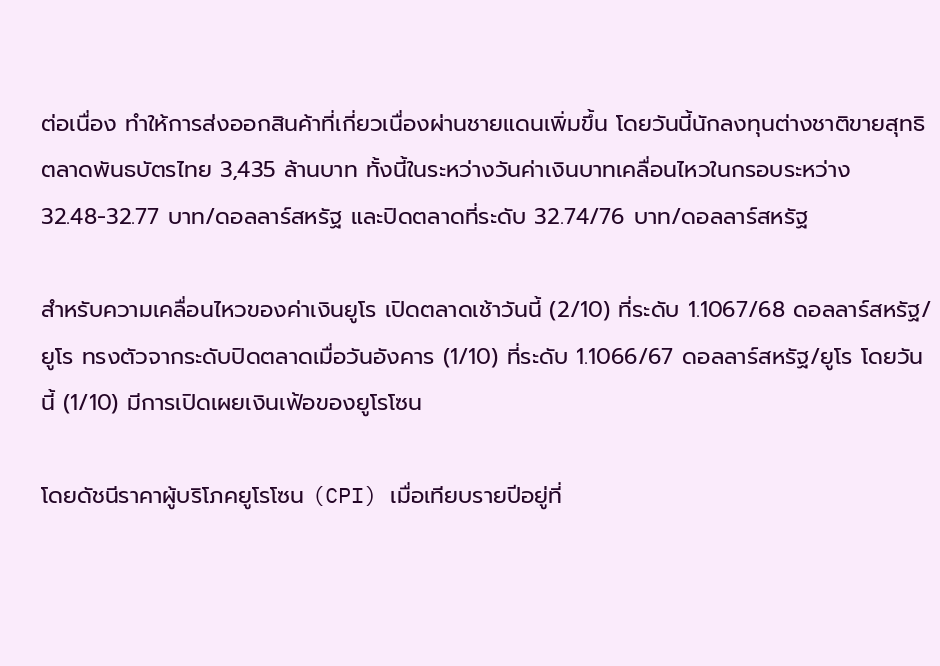ต่อเนื่อง ทำให้การส่งออกสินค้าที่เกี่ยวเนื่องผ่านชายแดนเพิ่มขึ้น โดยวันนี้นักลงทุนต่างชาติขายสุทธิตลาดพันธบัตรไทย 3,435 ล้านบาท ทั้งนี้ในระหว่างวันค่าเงินบาทเคลื่อนไหวในกรอบระหว่าง 32.48-32.77 บาท/ดอลลาร์สหรัฐ และปิดตลาดที่ระดับ 32.74/76 บาท/ดอลลาร์สหรัฐ

สำหรับความเคลื่อนไหวของค่าเงินยูโร เปิดตลาดเช้าวันนี้ (2/10) ที่ระดับ 1.1067/68 ดอลลาร์สหรัฐ/ยูโร ทรงตัวจากระดับปิดตลาดเมื่อวันอังคาร (1/10) ที่ระดับ 1.1066/67 ดอลลาร์สหรัฐ/ยูโร โดยวันนี้ (1/10) มีการเปิดเผยเงินเฟ้อของยูโรโซน

โดยดัชนีราคาผู้บริโภคยูโรโซน (CPI) เมื่อเทียบรายปีอยู่ที่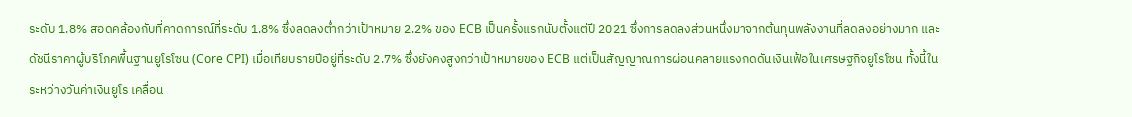ระดับ 1.8% สอดคล้องกับที่คาดการณ์ที่ระดับ 1.8% ซึ่งลดลงต่ำกว่าเป้าหมาย 2.2% ของ ECB เป็นครั้งแรกนับตั้งแต่ปี 2021 ซึ่งการลดลงส่วนหนึ่งมาจากต้นทุนพลังงานที่ลดลงอย่างมาก และดัชนีราคาผู้บริโภคพื้นฐานยูโรโซน (Core CPI) เมื่อเทียบรายปีอยู่ที่ระดับ 2.7% ซึ่งยังคงสูงกว่าเป้าหมายของ ECB แต่เป็นสัญญาณการผ่อนคลายแรงกดดันเงินเฟ้อในเศรษฐกิจยูโรโซน ทั้งนี้ในระหว่างวันค่าเงินยูโร เคลื่อน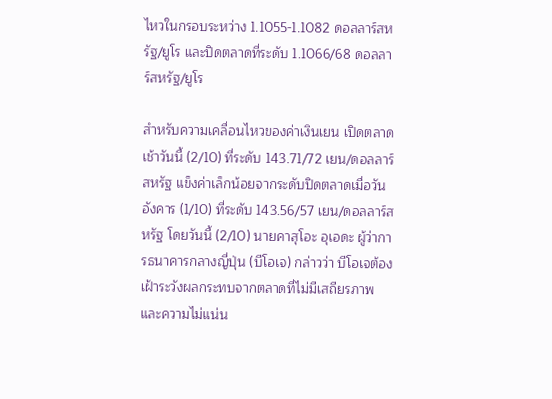ไหวในกรอบระหว่าง 1.1055-1.1082 ดอลลาร์สหรัฐ/ยูโร และปิดตลาดที่ระดับ 1.1066/68 ดอลลาร์สหรัฐ/ยูโร

สำหรับความเคลื่อนไหวของค่าเงินเยน เปิดตลาดเช้าวันนี้ (2/10) ที่ระดับ 143.71/72 เยน/ดอลลาร์สหรัฐ แข็งค่าเล็กน้อยจากระดับปิดตลาดเมื่อวันอังคาร (1/10) ที่ระดับ 143.56/57 เยน/ดอลลาร์สหรัฐ โดยวันนี้ (2/10) นายคาสุโอะ อุเอดะ ผู้ว่าการธนาคารกลางญี่ปุ่น (บีโอเจ) กล่าวว่า บีโอเจต้องเฝ้าระวังผลกระทบจากตลาดที่ไม่มีเสถียรภาพ และความไม่แน่น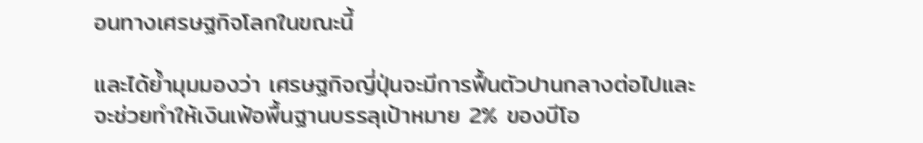อนทางเศรษฐกิจโลกในขณะนี้

และได้ย้ำมุมมองว่า เศรษฐกิจญี่ปุ่นจะมีการฟื้นตัวปานกลางต่อไปและจะช่วยทำให้เงินเฟ้อพื้นฐานบรรลุเป้าหมาย 2% ของบีโอ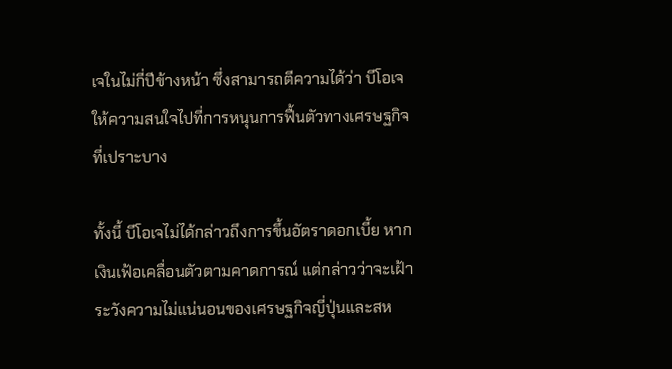เจในไม่กี่ปีข้างหน้า ซึ่งสามารถตีความได้ว่า บีโอเจให้ความสนใจไปที่การหนุนการฟื้นตัวทางเศรษฐกิจที่เปราะบาง

ทั้งนี้ บีโอเจไม่ได้กล่าวถึงการขึ้นอัตราดอกเบี้ย หากเงินเฟ้อเคลื่อนตัวตามคาดการณ์ แต่กล่าวว่าจะเฝ้าระวังความไม่แน่นอนของเศรษฐกิจญี่ปุ่นและสห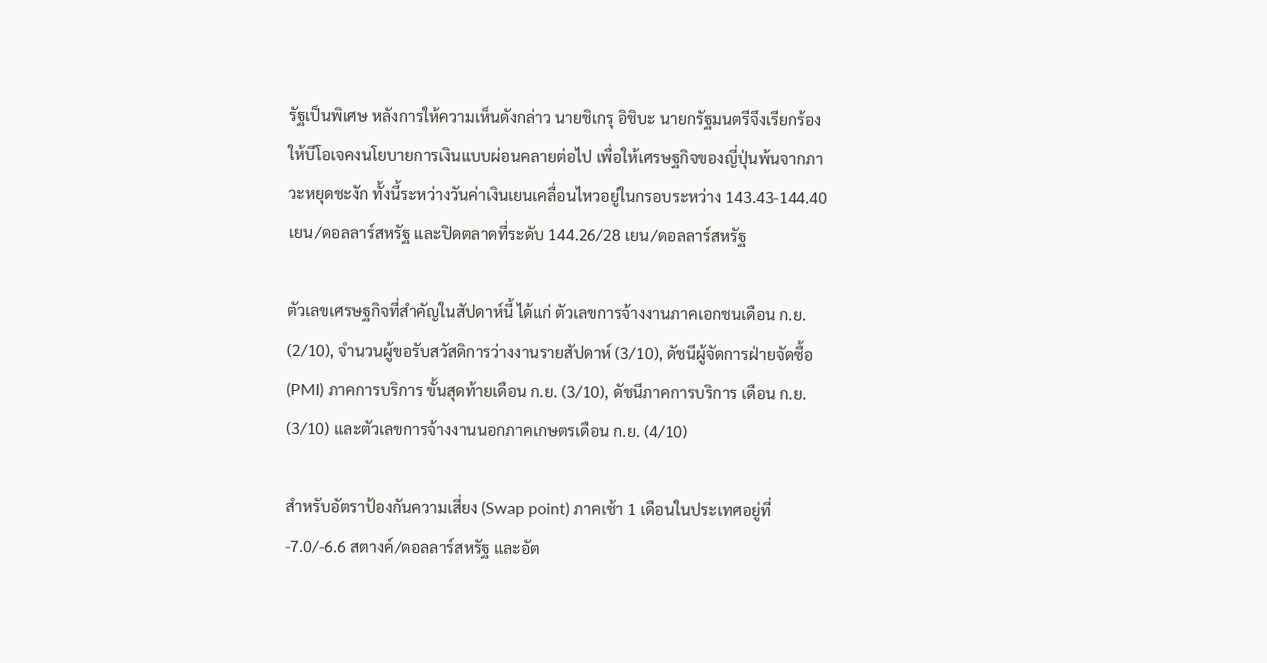รัฐเป็นพิเศษ หลังการให้ความเห็นดังกล่าว นายชิเกรุ อิชิบะ นายกรัฐมนตรีจึงเรียกร้องให้บีโอเจคงนโยบายการเงินแบบผ่อนคลายต่อไป เพื่อให้เศรษฐกิจของญี่ปุ่นพ้นจากภาวะหยุดชะงัก ทั้งนี้ระหว่างวันค่าเงินเยนเคลื่อนไหวอยู่ในกรอบระหว่าง 143.43-144.40 เยน/ดอลลาร์สหรัฐ และปิดตลาดที่ระดับ 144.26/28 เยน/ดอลลาร์สหรัฐ

ตัวเลขเศรษฐกิจที่สำคัญในสัปดาห์นี้ ได้แก่ ตัวเลขการจ้างงานภาคเอกชนเดือน ก.ย. (2/10), จำนวนผู้ขอรับสวัสดิการว่างงานรายสัปดาห์ (3/10), ดัชนีผู้จัดการฝ่ายจัดซื้อ (PMI) ภาคการบริการ ขั้นสุดท้ายเดือน ก.ย. (3/10), ดัชนีภาคการบริการ เดือน ก.ย. (3/10) และตัวเลขการจ้างงานนอกภาคเกษตรเดือน ก.ย. (4/10)

สำหรับอัตราป้องกันความเสี่ยง (Swap point) ภาคเช้า 1 เดือนในประเทศอยู่ที่ -7.0/-6.6 สตางค์/ดอลลาร์สหรัฐ และอัต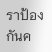ราป้องกันค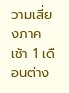วามเสี่ยงภาคเช้า 1 เดือนต่าง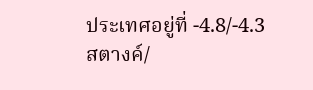ประเทศอยู่ที่ -4.8/-4.3 สตางค์/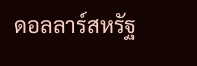ดอลลาร์สหรัฐ